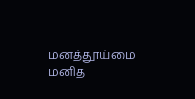மனத்தூய்மை மனித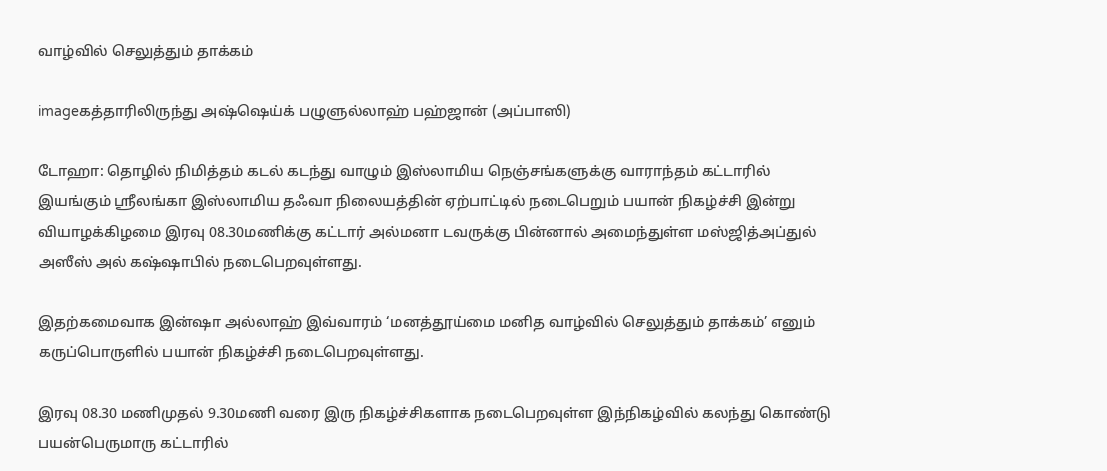வாழ்வில் செலுத்தும் தாக்கம்

imageகத்தாரிலிருந்து அஷ்ஷெய்க் பழுளுல்லாஹ் பஹ்ஜான் (அப்பாஸி)

டோஹா: தொழில் நிமித்தம் கடல் கடந்து வாழும் இஸ்லாமிய நெஞ்சங்களுக்கு வாராந்தம் கட்டாரில் இயங்கும் ஸ்ரீலங்கா இஸ்லாமிய தஃவா நிலையத்தின் ஏற்பாட்டில் நடைபெறும் பயான் நிகழ்ச்சி இன்று வியாழக்கிழமை இரவு 08.30மணிக்கு கட்டார் அல்மனா டவருக்கு பின்னால் அமைந்துள்ள மஸ்ஜித்அப்துல் அஸீஸ் அல் கஷ்ஷாபில் நடைபெறவுள்ளது.

இதற்கமைவாக இன்ஷா அல்லாஹ் இவ்வாரம் ‘மனத்தூய்மை மனித வாழ்வில் செலுத்தும் தாக்கம்’ எனும் கருப்பொருளில் பயான் நிகழ்ச்சி நடைபெறவுள்ளது.

இரவு 08.30 மணிமுதல் 9.30மணி வரை இரு நிகழ்ச்சிகளாக நடைபெறவுள்ள இந்நிகழ்வில் கலந்து கொண்டு பயன்பெருமாரு கட்டாரில்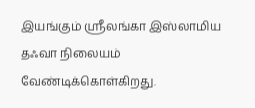இயங்கும் ஸ்ரீலங்கா இஸ்லாமிய தஃவா நிலையம் வேண்டிக்கொள்கிறது.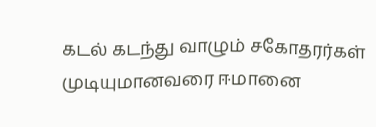கடல் கடந்து வாழும் சகோதரர்கள் முடியுமானவரை ஈமானை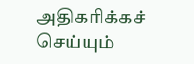அதிகரிக்கச் செய்யும்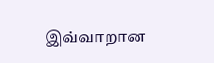இவ்வாறான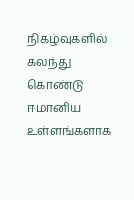நிகழ்வுகளில் கலந்து கொண்டு ஈமானிய உள்ளங்களாக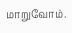மாறுவோம்.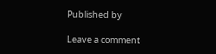Published by

Leave a comment